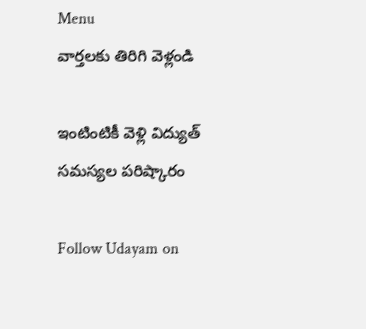Menu
వార్తలకు తిరిగి వెళ్లండి

ఇంటింటికీ వెళ్లి విద్యుత్‌ సమస్యల పరిష్కారం

Follow Udayam on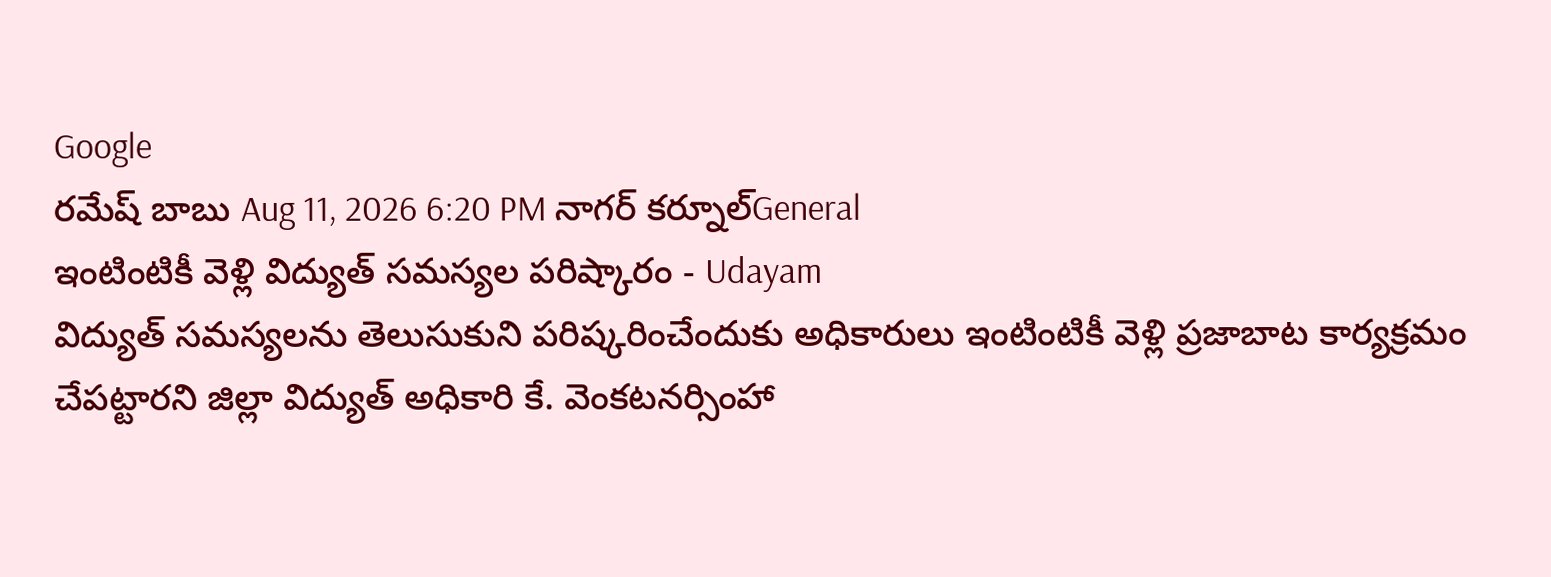Google
రమేష్ బాబు Aug 11, 2026 6:20 PM నాగర్ కర్నూల్General
ఇంటింటికీ వెళ్లి విద్యుత్‌ సమస్యల పరిష్కారం - Udayam
విద్యుత్‌ సమస్యలను తెలుసుకుని పరిష్కరించేందుకు అధికారులు ఇంటింటికీ వెళ్లి ప్రజాబాట కార్యక్రమం చేపట్టారని జిల్లా విద్యుత్‌ అధికారి కే. వెంకటనర్సింహా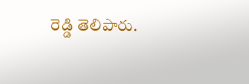రెడ్డి తెలిపారు.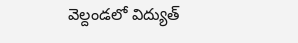వెల్దండలో విద్యుత్‌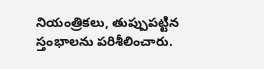నియంత్రికలు, తుప్పుపట్టిన స్తంభాలను పరిశీలించారు.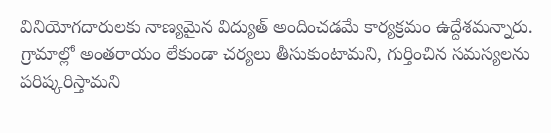వినియోగదారులకు నాణ్యమైన విద్యుత్‌ అందించడమే కార్యక్రమం ఉద్దేశమన్నారు. గ్రామాల్లో అంతరాయం లేకుండా చర్యలు తీసుకుంటామని, గుర్తించిన సమస్యలను పరిష్కరిస్తామని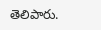తెలిపారు.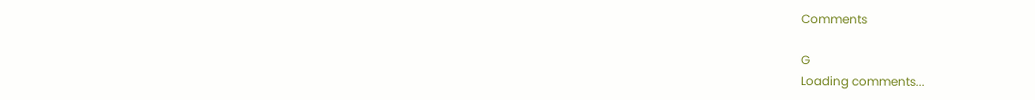Comments

G
Loading comments...